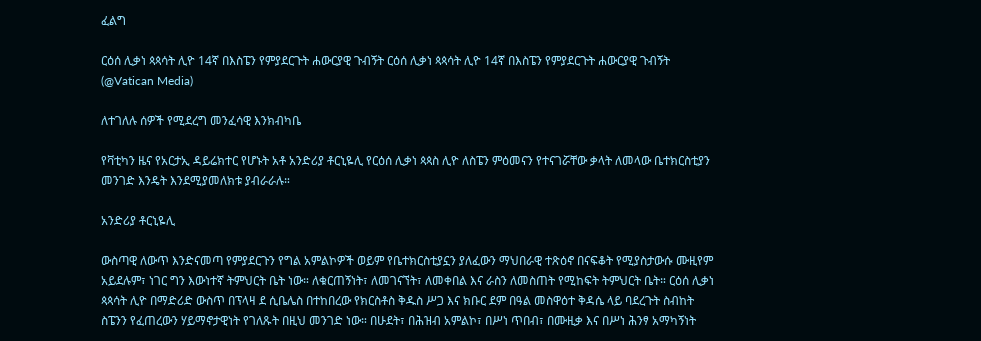ፈልግ

ርዕሰ ሊቃነ ጳጳሳት ሊዮ 14ኛ በእስፔን የምያደርጉት ሐውርያዊ ጉብኝት ርዕሰ ሊቃነ ጳጳሳት ሊዮ 14ኛ በእስፔን የምያደርጉት ሐውርያዊ ጉብኝት   (@Vatican Media)

ለተገለሉ ሰዎች የሚደረግ መንፈሳዊ እንክብካቤ

የቫቲካን ዜና የአርታኢ ዳይሬክተር የሆኑት አቶ አንድሪያ ቶርኒዬሊ የርዕሰ ሊቃነ ጳጳስ ሊዮ ለስፔን ምዕመናን የተናገሯቸው ቃላት ለመላው ቤተክርስቲያን መንገድ እንዴት እንደሚያመለክቱ ያብራራሉ።

አንድሪያ ቶርኒዬሊ

ውስጣዊ ለውጥ እንድናመጣ የምያደርጉን የግል አምልኮዎች ወይም የቤተክርስቲያኗን ያለፈውን ማህበራዊ ተጽዕኖ በናፍቆት የሚያስታውሱ ሙዚየም አይደሉም፣ ነገር ግን እውነተኛ ትምህርት ቤት ነው። ለቁርጠኝነት፣ ለመገናኘት፣ ለመቀበል እና ራስን ለመስጠት የሚከፍት ትምህርት ቤት። ርዕሰ ሊቃነ ጳጳሳት ሊዮ በማድሪድ ውስጥ በፕላዛ ደ ሲቤሌስ በተከበረው የክርስቶስ ቅዱስ ሥጋ እና ክቡር ደም በዓል መስዋዕተ ቅዳሴ ላይ ባደረጉት ስብከት ስፔንን የፈጠረውን ሃይማኖታዊነት የገለጹት በዚህ መንገድ ነው። በሁደት፣ በሕዝብ አምልኮ፣ በሥነ ጥበብ፣ በሙዚቃ እና በሥነ ሕንፃ አማካኝነት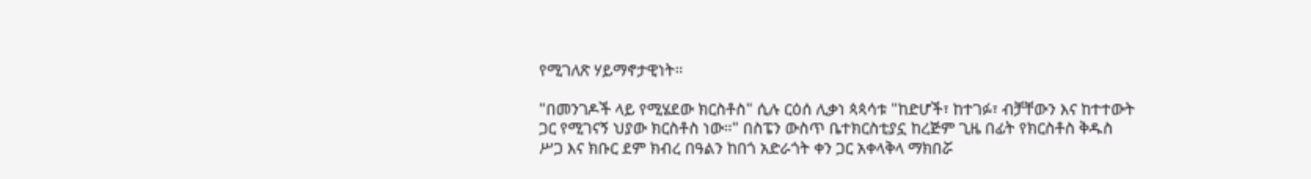የሚገለጽ ሃይማኖታዊነት።

"በመንገዶች ላይ የሚሄደው ክርስቶስ" ሲሉ ርዕሰ ሊቃነ ጳጳሳቱ "ከድሆች፣ ከተገፉ፣ ብቻቸውን እና ከተተውት ጋር የሚገናኝ ህያው ክርስቶስ ነው።" በስፔን ውስጥ ቤተክርስቲያኗ ከረጅም ጊዜ በፊት የክርስቶስ ቅዱስ ሥጋ እና ክቡር ደም ክብረ በዓልን ከበጎ አድራጎት ቀን ጋር አቀላቅላ ማክበሯ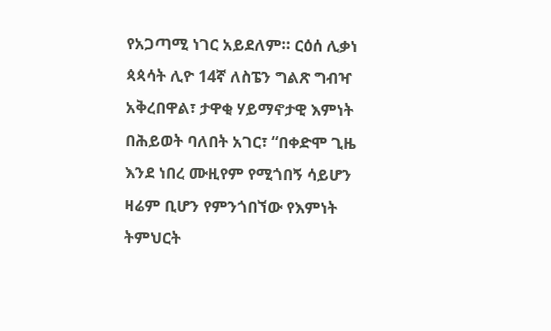የአጋጣሚ ነገር አይደለም። ርዕሰ ሊቃነ ጳጳሳት ሊዮ 14ኛ ለስፔን ግልጽ ግብዣ አቅረበዋል፣ ታዋቂ ሃይማኖታዊ እምነት በሕይወት ባለበት አገር፣ “በቀድሞ ጊዜ እንደ ነበረ ሙዚየም የሚጎበኝ ሳይሆን ዛሬም ቢሆን የምንጎበኘው የእምነት ትምህርት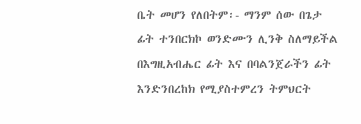ቤት መሆን የለበትም፡- ማንም ሰው በጌታ ፊት ተንበርክኮ ወንድሙን ሊንቅ ስለማይችል በእግዚአብሔር ፊት እና በባልንጀራችን ፊት እንድንበረከክ የሚያስተምረን ትምህርት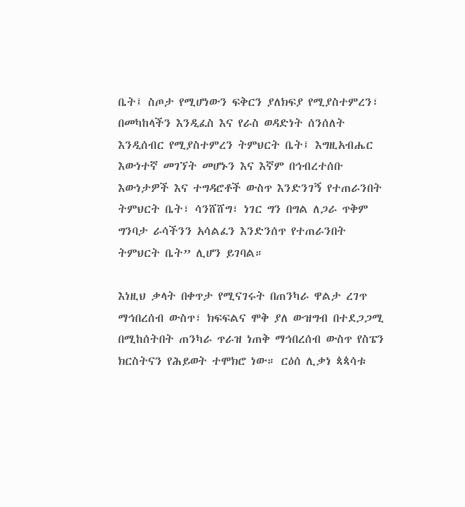ቤት፤ ስጦታ የሚሆነውን ፍቅርን ያለክፍያ የሚያስተምረን፣ በመካከላችን እንዲፈስ እና የራስ ወዳድነት ሰንሰለት እንዲሰብር የሚያስተምረን ትምህርት ቤት፤ እግዚአብሔር እውነተኛ መገኘት መሆኑን እና እኛም በኅብረተሰቡ እውነታዎች እና ተግዳሮቶች ውስጥ እንድንገኝ የተጠራንበት ትምህርት ቤት፣ ሳንሸሸግ፣ ነገር ግን በግል ለጋራ ጥቅም ግንባታ ራሳችንን አሳልፈን እንድንሰጥ የተጠራንበት ትምህርት ቤት” ሊሆን ይገባል።

እነዚህ ቃላት በቀጥታ የሚናገሩት በጠንካራ ዋልታ ረገጥ ማኅበረሰብ ውስጥ፣ ክፍፍልና ሞቅ ያለ ውዝግብ በተደጋጋሚ በሚከሰትበት ጠንካራ ጥራዝ ነጠቅ ማኅበረሰብ ውስጥ የስፔን ክርስትናን የሕይወት ተሞክሮ ነው። ርዕሰ ሊቃነ ጳጳሳቱ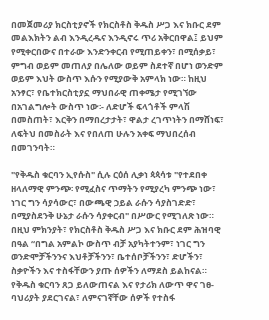በመጀመሪያ ክርስቲያኖች የክርስቶስ ቅዱስ ሥጋ እና ክቡር ደም መልእክትን ልብ እንዲረዱና እንዲኖሩ ጥሪ አቅርበዋል፤ ይህም የሚቀርበውና በተራው እንድንቀርብ የሚጠይቀን፣ በሚሰቃይ፣ ምግብ ወይም መጠለያ በሌለው ወይም ስደተኛ በሆነ ወንድም ወይም እህት ውስጥ እሱን የሚያውቅ አምላክ ነው። ከዚህ አንፃር፣ የቤተክርስቲያኗ ማህበራዊ ጠቀሜታ የሚገኘው በአገልግሎት ውስጥ ነው፡- ለድሆች ፍላጎቶች ምላሽ በመስጠት፣ እርቅን በማበረታታት፣ ዋልታ ረገጥነትን በማሸነፍ፣ ለፍትህ በመስራት እና የበለጠ ሁሉን አቀፍ ማህበረሰብ በመገንባት።

"የቅዱስ ቁርባን ኢየሱስ" ሲሉ ርዕሰ ሊቃነ ጳጳሳቱ "የተደበቀ ዘላለማዊ ምንጭ፡ የሚፈስና ጥማትን የሚያረካ ምንጭ ነው፣ ነገር ግን ሳያሳውር፣ በውጫዊ ኃይል ራሱን ሳያስገድድ፣ በሚያስደንቅ ሁኔታ ራሱን ሳያቀርብ" በሥውር የሚገለጽ ነው። በዚህ ምክንያት፣ የክርስቶስ ቅዱስ ሥጋ እና ክቡር ደም ሕዝባዊ በዓል “በግል አምልኮ ውስጥ ብቻ አያካትተንም፣ ነገር ግን ወንድሞቻችንንና እህቶቻችንን፣ ቤተሰቦቻችንን፣ ድሆችን፣ ስቃዮችን እና ተስፋቸውን ያጡ ሰዎችን ለማደስ ይልከናል። የቅዱስ ቁርባን ጸጋ ይለውጠናል እና የታሪክ ለውጥ ዋና ገፀ-ባህሪያት ያደርገናል፣ ለምናገኛቸው ሰዎች የተስፋ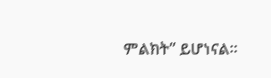ምልክት” ይሆነናል።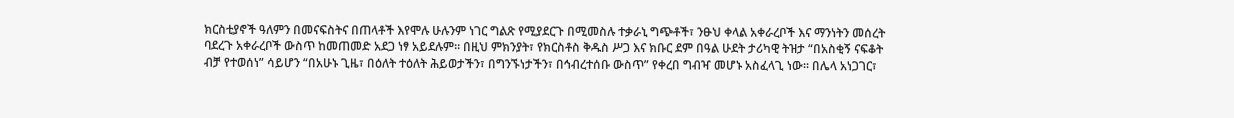ክርስቲያኖች ዓለምን በመናፍስትና በጠላቶች እየሞሉ ሁሉንም ነገር ግልጽ የሚያደርጉ በሚመስሉ ተቃራኒ ግጭቶች፣ ንፁህ ቀላል አቀራረቦች እና ማንነትን መሰረት ባደረጉ አቀራረቦች ውስጥ ከመጠመድ አደጋ ነፃ አይደሉም። በዚህ ምክንያት፣ የክርስቶስ ቅዱስ ሥጋ እና ክቡር ደም በዓል ሁደት ታሪካዊ ትዝታ “በአስቂኝ ናፍቆት ብቻ የተወሰነ” ሳይሆን “በአሁኑ ጊዜ፣ በዕለት ተዕለት ሕይወታችን፣ በግንኙነታችን፣ በኅብረተሰቡ ውስጥ” የቀረበ ግብዣ መሆኑ አስፈላጊ ነው። በሌላ አነጋገር፣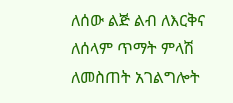ለሰው ልጅ ልብ ለእርቅና ለሰላም ጥማት ምላሽ ለመስጠት አገልግሎት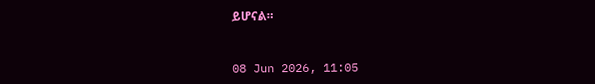ይሆናል።



08 Jun 2026, 11:05